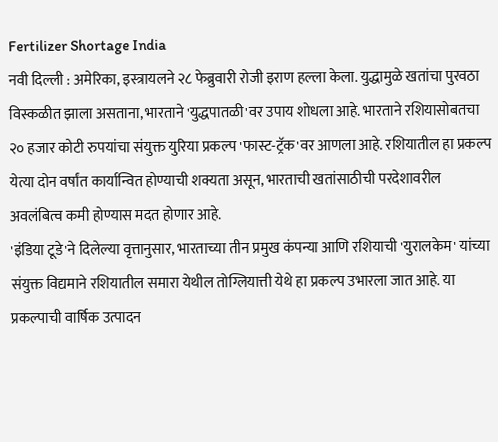Fertilizer Shortage India
नवी दिल्ली : अमेरिका, इस्त्रायलने २८ फेब्रुवारी रोजी इराण हल्ला केला. युद्धामुळे खतांचा पुरवठा विस्कळीत झाला असताना, भारताने 'युद्धपातळी'वर उपाय शोधला आहे. भारताने रशियासोबतचा २० हजार कोटी रुपयांचा संयुक्त युरिया प्रकल्प 'फास्ट-ट्रॅक'वर आणला आहे. रशियातील हा प्रकल्प येत्या दोन वर्षांत कार्यान्वित होण्याची शक्यता असून, भारताची खतांसाठीची परदेशावरील अवलंबित्व कमी होण्यास मदत होणार आहे.
'इंडिया टूडे'ने दिलेल्या वृत्तानुसार, भारताच्या तीन प्रमुख कंपन्या आणि रशियाची 'युरालकेम' यांच्या संयुक्त विद्यमाने रशियातील समारा येथील तोग्लियात्ती येथे हा प्रकल्प उभारला जात आहे. या प्रकल्पाची वार्षिक उत्पादन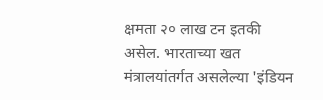क्षमता २० लाख टन इतकी असेल. भारताच्या खत मंत्रालयांतर्गत असलेल्या 'इंडियन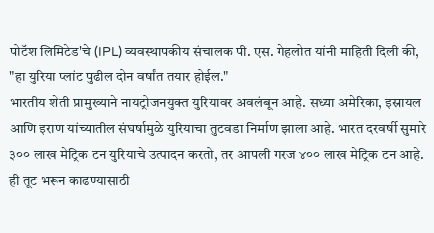पोटॅश लिमिटेड'चे (IPL) व्यवस्थापकीय संचालक पी. एस. गेहलोत यांनी माहिती दिली की, "हा युरिया प्लांट पुढील दोन वर्षांत तयार होईल."
भारतीय शेती प्रामुख्याने नायट्रोजनयुक्त युरियावर अवलंबून आहे. सध्या अमेरिका, इस्रायल आणि इराण यांच्यातील संघर्षामुळे युरियाचा तुटवडा निर्माण झाला आहे. भारत दरवर्षी सुमारे ३०० लाख मेट्रिक टन युरियाचे उत्पादन करतो, तर आपली गरज ४०० लाख मेट्रिक टन आहे. ही तूट भरून काढण्यासाठी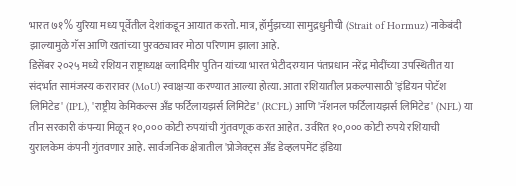भारत ७१% युरिया मध्य पूर्वेतील देशांकडून आयात करतो. मात्र, हॉर्मुझच्या सामुद्रधुनीची (Strait of Hormuz) नाकेबंदी झाल्यामुळे गॅस आणि खतांच्या पुरवठ्यावर मोठा परिणाम झाला आहे.
डिसेंबर २०२५ मध्ये रशियन राष्ट्राध्यक्ष व्लादिमीर पुतिन यांच्या भारत भेटीदरम्यान पंतप्रधान नरेंद्र मोदींच्या उपस्थितीत या संदर्भात सामंजस्य करारावर (MoU) स्वाक्षऱ्या करण्यात आल्या होत्या. आता रशियातील प्रकल्पासाठी 'इंडियन पोटॅश लिमिटेड' (IPL), 'राष्ट्रीय केमिकल्स अँड फर्टिलायझर्स लिमिटेड' (RCFL) आणि 'नॅशनल फर्टिलायझर्स लिमिटेड' (NFL) या तीन सरकारी कंपन्या मिळून १०,००० कोटी रुपयांची गुंतवणूक करत आहेत. उर्वरित १०,००० कोटी रुपये रशियाची युरालकेम कंपनी गुंतवणार आहे. सार्वजनिक क्षेत्रातील 'प्रोजेक्ट्स अँड डेव्हलपमेंट इंडिया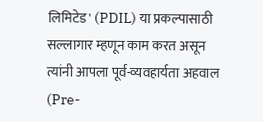लिमिटेड' (PDIL) या प्रकल्पासाठी सल्लागार म्हणून काम करत असून त्यांनी आपला पूर्व-व्यवहार्यता अहवाल (Pre-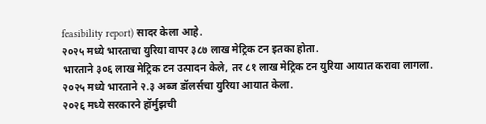feasibility report) सादर केला आहे.
२०२५ मध्ये भारताचा युरिया वापर ३८७ लाख मेट्रिक टन इतका होता.
भारताने ३०६ लाख मेट्रिक टन उत्पादन केले, तर ८१ लाख मेट्रिक टन युरिया आयात करावा लागला.
२०२५ मध्ये भारताने २.३ अब्ज डॉलर्सचा युरिया आयात केला.
२०२६ मध्ये सरकारने हॉर्मुझची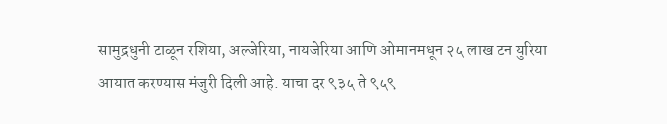सामुद्रधुनी टाळून रशिया, अल्जेरिया, नायजेरिया आणि ओमानमधून २५ लाख टन युरिया आयात करण्यास मंजुरी दिली आहे. याचा दर ९३५ ते ९५९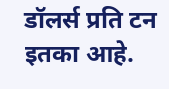डॉलर्स प्रति टन इतका आहे.